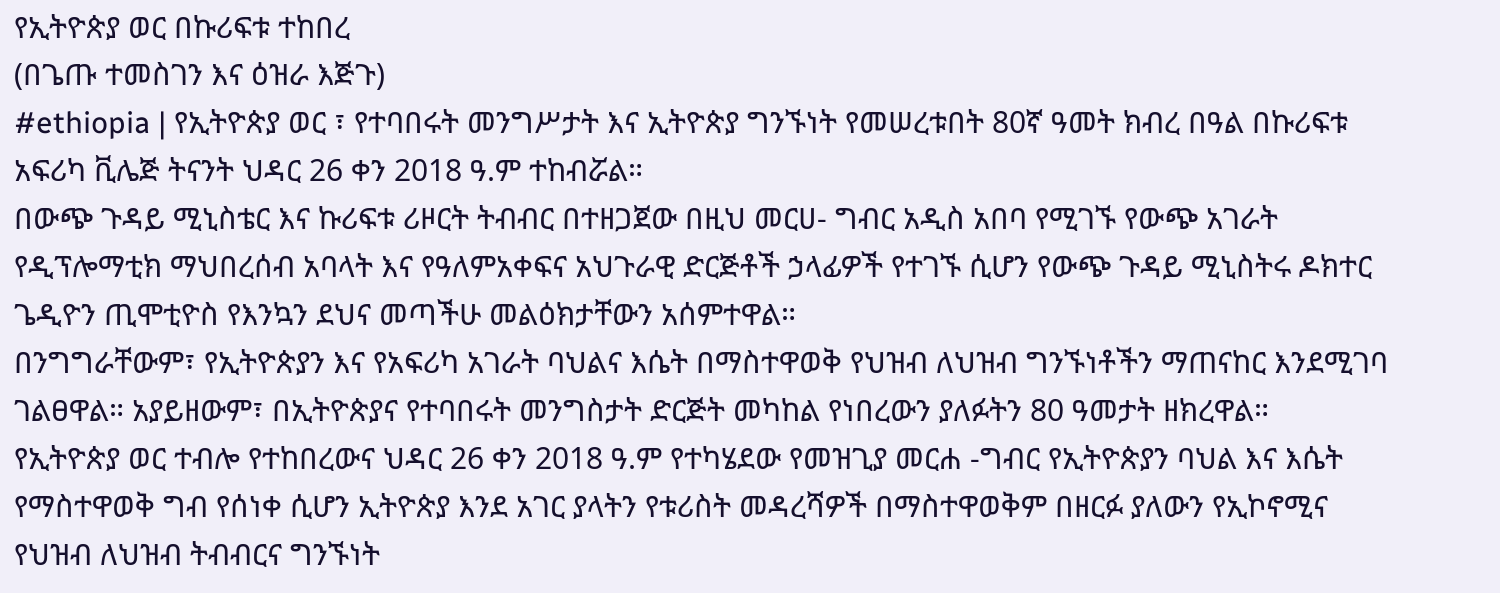የኢትዮጵያ ወር በኩሪፍቱ ተከበረ
(በጌጡ ተመስገን እና ዕዝራ እጅጉ)
#ethiopia | የኢትዮጵያ ወር ፣ የተባበሩት መንግሥታት እና ኢትዮጵያ ግንኙነት የመሠረቱበት 80ኛ ዓመት ክብረ በዓል በኩሪፍቱ አፍሪካ ቪሌጅ ትናንት ህዳር 26 ቀን 2018 ዓ.ም ተከብሯል።
በውጭ ጉዳይ ሚኒስቴር እና ኩሪፍቱ ሪዞርት ትብብር በተዘጋጀው በዚህ መርሀ- ግብር አዲስ አበባ የሚገኙ የውጭ አገራት የዲፕሎማቲክ ማህበረሰብ አባላት እና የዓለምአቀፍና አህጉራዊ ድርጅቶች ኃላፊዎች የተገኙ ሲሆን የውጭ ጉዳይ ሚኒስትሩ ዶክተር ጌዲዮን ጢሞቲዮስ የእንኳን ደህና መጣችሁ መልዕክታቸውን አሰምተዋል።
በንግግራቸውም፣ የኢትዮጵያን እና የአፍሪካ አገራት ባህልና እሴት በማስተዋወቅ የህዝብ ለህዝብ ግንኙነቶችን ማጠናከር እንደሚገባ ገልፀዋል። አያይዘውም፣ በኢትዮጵያና የተባበሩት መንግስታት ድርጅት መካከል የነበረውን ያለፉትን 80 ዓመታት ዘክረዋል።
የኢትዮጵያ ወር ተብሎ የተከበረውና ህዳር 26 ቀን 2018 ዓ.ም የተካሄደው የመዝጊያ መርሐ -ግብር የኢትዮጵያን ባህል እና እሴት የማስተዋወቅ ግብ የሰነቀ ሲሆን ኢትዮጵያ እንደ አገር ያላትን የቱሪስት መዳረሻዎች በማስተዋወቅም በዘርፉ ያለውን የኢኮኖሚና የህዝብ ለህዝብ ትብብርና ግንኙነት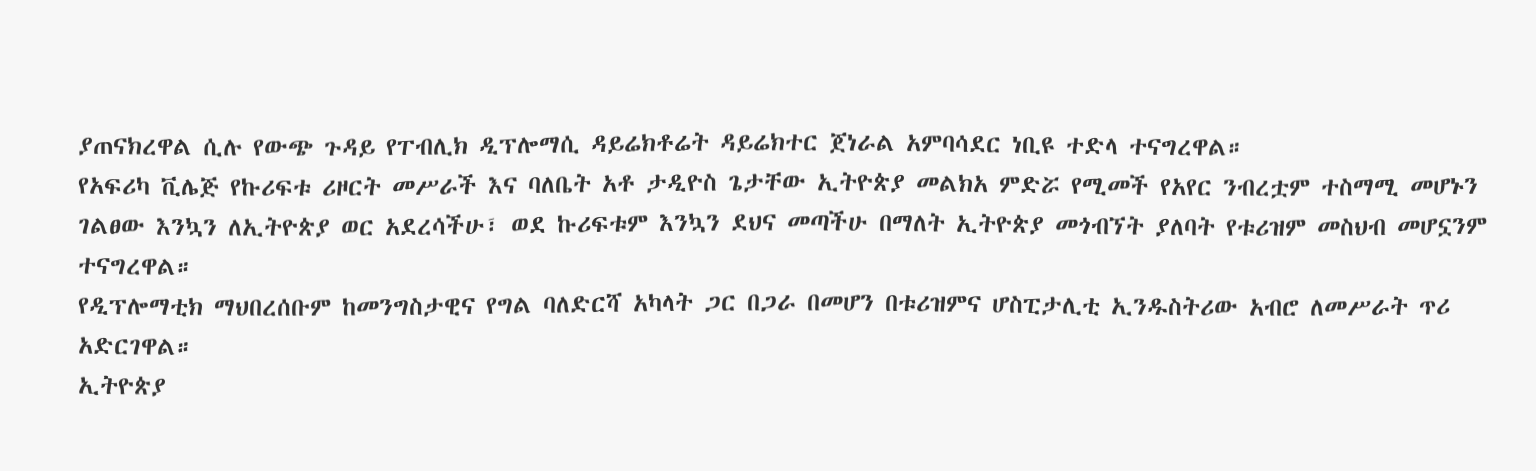ያጠናክረዋል ሲሉ የውጭ ጉዳይ የፐብሊክ ዲፕሎማሲ ዳይሬክቶሬት ዳይሬክተር ጀነራል አምባሳደር ነቢዩ ተድላ ተናግረዋል።
የአፍሪካ ቪሌጅ የኩሪፍቱ ሪዞርት መሥራች እና ባለቤት አቶ ታዲዮስ ጌታቸው ኢትዮጵያ መልክአ ምድሯ የሚመች የአየር ንብረቷም ተስማሚ መሆኑን ገልፀው እንኳን ለኢትዮጵያ ወር አደረሳችሁ፣ ወደ ኩሪፍቱም እንኳን ደህና መጣችሁ በማለት ኢትዮጵያ መጎብኘት ያለባት የቱሪዝም መስህብ መሆኗንም ተናግረዋል።
የዲፕሎማቲክ ማህበረሰቡም ከመንግስታዊና የግል ባለድርሻ አካላት ጋር በጋራ በመሆን በቱሪዝምና ሆስፒታሊቲ ኢንዱስትሪው አብሮ ለመሥራት ጥሪ አድርገዋል።
ኢትዮጵያ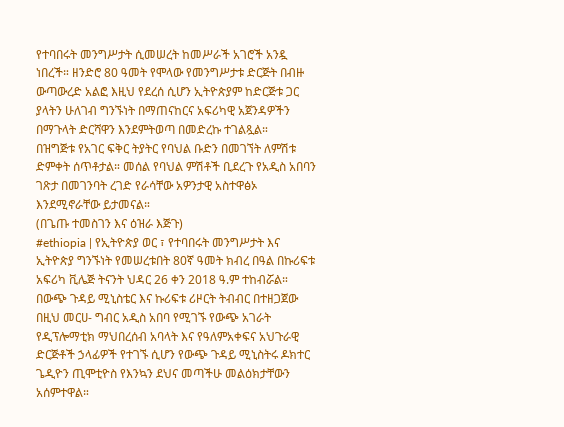የተባበሩት መንግሥታት ሲመሠረት ከመሥራች አገሮች አንዷ ነበረች። ዘንድሮ 80 ዓመት የሞላው የመንግሥታቱ ድርጅት በብዙ ውጣውረድ አልፎ እዚህ የደረሰ ሲሆን ኢትዮጵያም ከድርጅቱ ጋር ያላትን ሁለገብ ግንኙነት በማጠናከርና አፍሪካዊ አጀንዳዎችን በማጉላት ድርሻዋን እንደምትወጣ በመድረኩ ተገልጿል።
በዝግጅቱ የአገር ፍቅር ትያትር የባህል ቡድን በመገኘት ለምሽቱ ድምቀት ሰጥቶታል። መሰል የባህል ምሽቶች ቢደረጉ የአዲስ አበባን ገጽታ በመገንባት ረገድ የራሳቸው አዎንታዊ አስተዋፅኦ እንደሚኖራቸው ይታመናል።
(በጌጡ ተመስገን እና ዕዝራ እጅጉ)
#ethiopia | የኢትዮጵያ ወር ፣ የተባበሩት መንግሥታት እና ኢትዮጵያ ግንኙነት የመሠረቱበት 80ኛ ዓመት ክብረ በዓል በኩሪፍቱ አፍሪካ ቪሌጅ ትናንት ህዳር 26 ቀን 2018 ዓ.ም ተከብሯል።
በውጭ ጉዳይ ሚኒስቴር እና ኩሪፍቱ ሪዞርት ትብብር በተዘጋጀው በዚህ መርሀ- ግብር አዲስ አበባ የሚገኙ የውጭ አገራት የዲፕሎማቲክ ማህበረሰብ አባላት እና የዓለምአቀፍና አህጉራዊ ድርጅቶች ኃላፊዎች የተገኙ ሲሆን የውጭ ጉዳይ ሚኒስትሩ ዶክተር ጌዲዮን ጢሞቲዮስ የእንኳን ደህና መጣችሁ መልዕክታቸውን አሰምተዋል።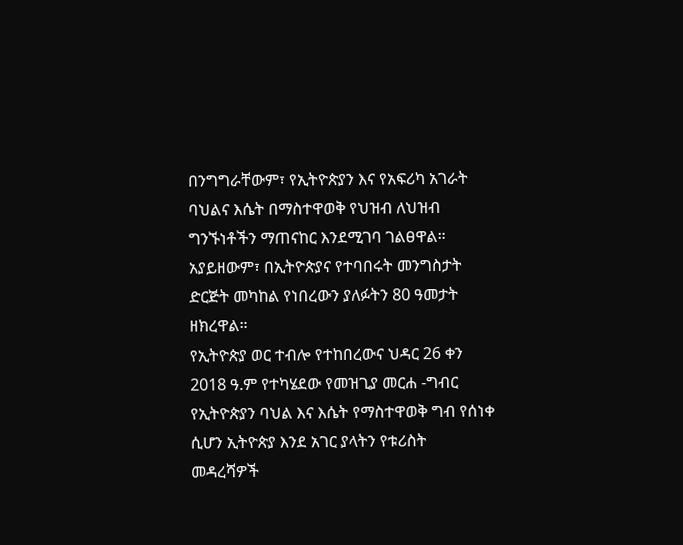በንግግራቸውም፣ የኢትዮጵያን እና የአፍሪካ አገራት ባህልና እሴት በማስተዋወቅ የህዝብ ለህዝብ ግንኙነቶችን ማጠናከር እንደሚገባ ገልፀዋል። አያይዘውም፣ በኢትዮጵያና የተባበሩት መንግስታት ድርጅት መካከል የነበረውን ያለፉትን 80 ዓመታት ዘክረዋል።
የኢትዮጵያ ወር ተብሎ የተከበረውና ህዳር 26 ቀን 2018 ዓ.ም የተካሄደው የመዝጊያ መርሐ -ግብር የኢትዮጵያን ባህል እና እሴት የማስተዋወቅ ግብ የሰነቀ ሲሆን ኢትዮጵያ እንደ አገር ያላትን የቱሪስት መዳረሻዎች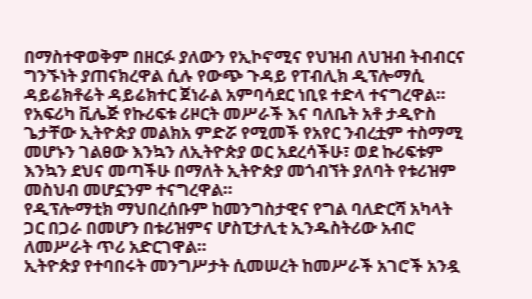በማስተዋወቅም በዘርፉ ያለውን የኢኮኖሚና የህዝብ ለህዝብ ትብብርና ግንኙነት ያጠናክረዋል ሲሉ የውጭ ጉዳይ የፐብሊክ ዲፕሎማሲ ዳይሬክቶሬት ዳይሬክተር ጀነራል አምባሳደር ነቢዩ ተድላ ተናግረዋል።
የአፍሪካ ቪሌጅ የኩሪፍቱ ሪዞርት መሥራች እና ባለቤት አቶ ታዲዮስ ጌታቸው ኢትዮጵያ መልክአ ምድሯ የሚመች የአየር ንብረቷም ተስማሚ መሆኑን ገልፀው እንኳን ለኢትዮጵያ ወር አደረሳችሁ፣ ወደ ኩሪፍቱም እንኳን ደህና መጣችሁ በማለት ኢትዮጵያ መጎብኘት ያለባት የቱሪዝም መስህብ መሆኗንም ተናግረዋል።
የዲፕሎማቲክ ማህበረሰቡም ከመንግስታዊና የግል ባለድርሻ አካላት ጋር በጋራ በመሆን በቱሪዝምና ሆስፒታሊቲ ኢንዱስትሪው አብሮ ለመሥራት ጥሪ አድርገዋል።
ኢትዮጵያ የተባበሩት መንግሥታት ሲመሠረት ከመሥራች አገሮች አንዷ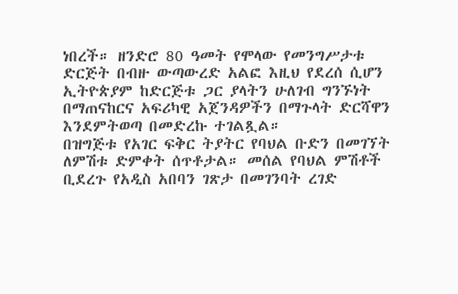ነበረች። ዘንድሮ 80 ዓመት የሞላው የመንግሥታቱ ድርጅት በብዙ ውጣውረድ አልፎ እዚህ የደረሰ ሲሆን ኢትዮጵያም ከድርጅቱ ጋር ያላትን ሁለገብ ግንኙነት በማጠናከርና አፍሪካዊ አጀንዳዎችን በማጉላት ድርሻዋን እንደምትወጣ በመድረኩ ተገልጿል።
በዝግጅቱ የአገር ፍቅር ትያትር የባህል ቡድን በመገኘት ለምሽቱ ድምቀት ሰጥቶታል። መሰል የባህል ምሽቶች ቢደረጉ የአዲስ አበባን ገጽታ በመገንባት ረገድ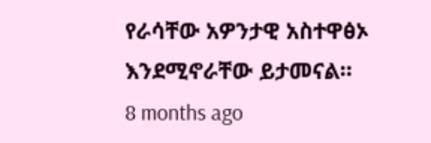የራሳቸው አዎንታዊ አስተዋፅኦ እንደሚኖራቸው ይታመናል።
8 months ago